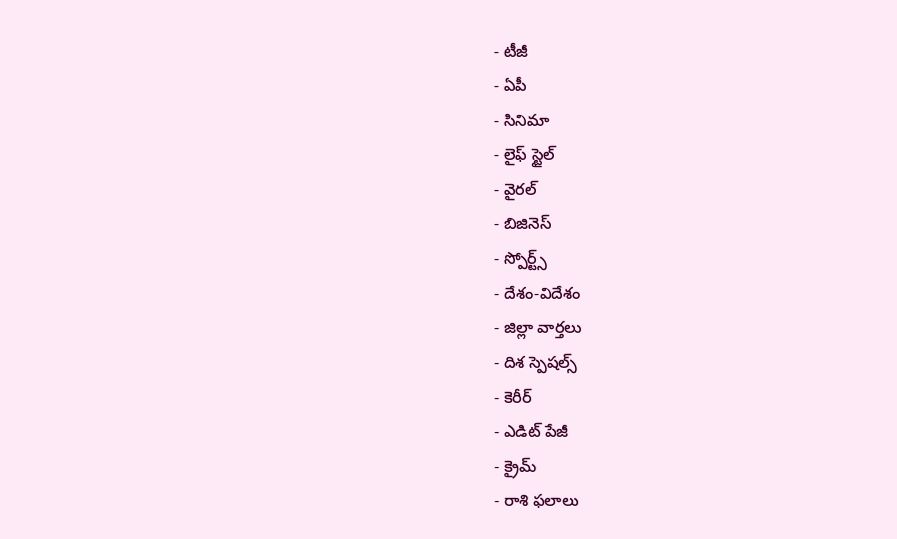- టీజీ
- ఏపీ
- సినిమా
- లైఫ్ స్టైల్
- వైరల్
- బిజినెస్
- స్పోర్ట్స్
- దేశం-విదేశం
- జిల్లా వార్తలు
- దిశ స్పెషల్స్
- కెరీర్
- ఎడిట్ పేజీ
- క్రైమ్
- రాశి ఫలాలు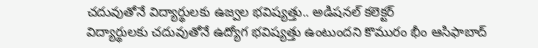చదువుతోనే విద్యార్థులకు ఉజ్వల భవిష్యత్తు.. అడిషనల్ కలెక్టర్
విద్యార్థులకు చదువుతోనే ఉద్యోగ భవిష్యత్తు ఉంటుందని కొమురం భీం ఆసిఫాబాద్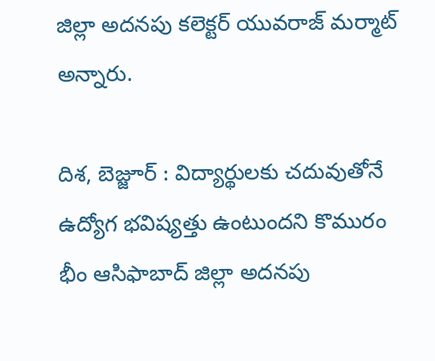జిల్లా అదనపు కలెక్టర్ యువరాజ్ మర్మాట్ అన్నారు.

దిశ, బెజ్జూర్ : విద్యార్థులకు చదువుతోనే ఉద్యోగ భవిష్యత్తు ఉంటుందని కొమురం భీం ఆసిఫాబాద్ జిల్లా అదనపు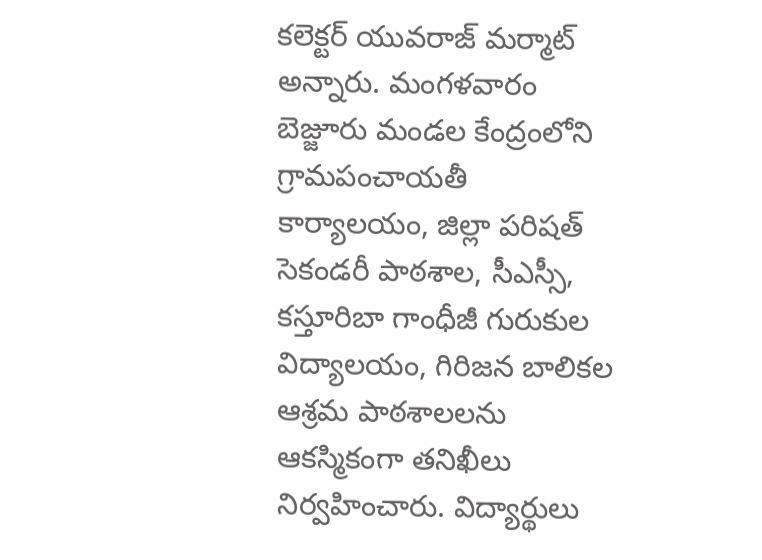కలెక్టర్ యువరాజ్ మర్మాట్ అన్నారు. మంగళవారం బెజ్జూరు మండల కేంద్రంలోని గ్రామపంచాయతీ కార్యాలయం, జిల్లా పరిషత్ సెకండరీ పాఠశాల, సీఎస్సీ, కస్తూరిబా గాంధీజీ గురుకుల విద్యాలయం, గిరిజన బాలికల ఆశ్రమ పాఠశాలలను ఆకస్మికంగా తనిఖీలు నిర్వహించారు. విద్యార్థులు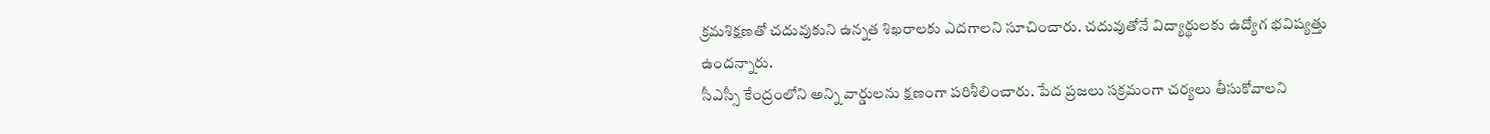క్రమశిక్షణతో చదువుకుని ఉన్నత శిఖరాలకు ఎదగాలని సూచించారు. చదువుతోనే విద్యార్థులకు ఉద్యోగ భవిష్యత్తు ఉందన్నారు.
సీఎస్సీ కేంద్రంలోని అన్ని వార్డులను క్షణంగా పరిశీలించారు. పేద ప్రజలు సక్రమంగా చర్యలు తీసుకోవాలని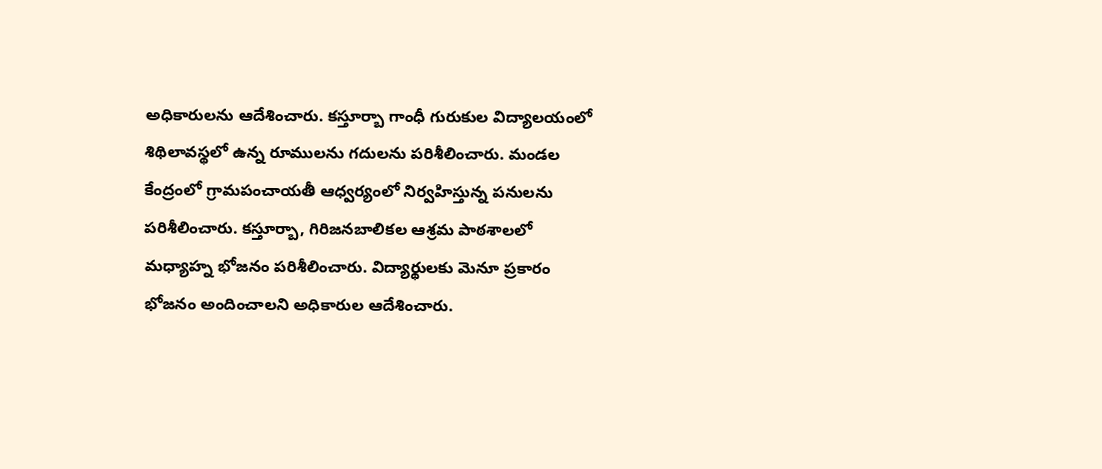అధికారులను ఆదేశించారు. కస్తూర్బా గాంధీ గురుకుల విద్యాలయంలో శిథిలావస్థలో ఉన్న రూములను గదులను పరిశీలించారు. మండల కేంద్రంలో గ్రామపంచాయతీ ఆధ్వర్యంలో నిర్వహిస్తున్న పనులను పరిశీలించారు. కస్తూర్బా, గిరిజనబాలికల ఆశ్రమ పాఠశాలలో మధ్యాహ్న భోజనం పరిశీలించారు. విద్యార్థులకు మెనూ ప్రకారం భోజనం అందించాలని అధికారుల ఆదేశించారు.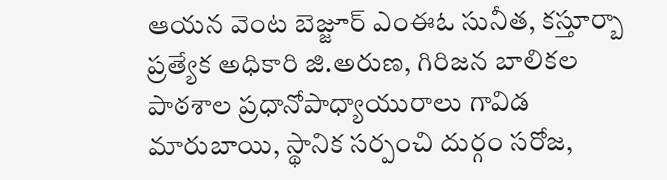ఆయన వెంట బెజ్జూర్ ఎంఈఓ సునీత, కస్తూర్బా ప్రత్యేక అధికారి జి.అరుణ, గిరిజన బాలికల పాఠశాల ప్రధానోపాధ్యాయురాలు గావిడ మారుబాయి, స్థానిక సర్పంచి దుర్గం సరోజ,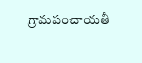గ్రామపంచాయతీ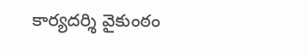కార్యదర్శి వైకుంఠం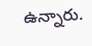ఉన్నారు.